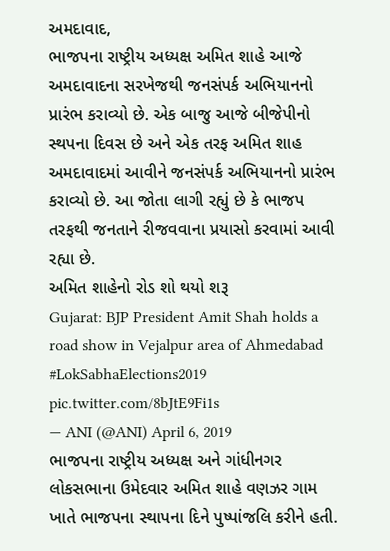અમદાવાદ,
ભાજપના રાષ્ટ્રીય અધ્યક્ષ અમિત શાહે આજે અમદાવાદના સરખેજથી જનસંપર્ક અભિયાનનો પ્રારંભ કરાવ્યો છે. એક બાજુ આજે બીજેપીનો સ્થપના દિવસ છે અને એક તરફ અમિત શાહ અમદાવાદમાં આવીને જનસંપર્ક અભિયાનનો પ્રારંભ કરાવ્યો છે. આ જોતા લાગી રહ્યું છે કે ભાજપ તરફથી જનતાને રીજવવાના પ્રયાસો કરવામાં આવી રહ્યા છે.
અમિત શાહેનો રોડ શો થયો શરૂ
Gujarat: BJP President Amit Shah holds a road show in Vejalpur area of Ahmedabad #LokSabhaElections2019 pic.twitter.com/8bJtE9Fi1s
— ANI (@ANI) April 6, 2019
ભાજપના રાષ્ટ્રીય અધ્યક્ષ અને ગાંધીનગર લોકસભાના ઉમેદવાર અમિત શાહે વણઝર ગામ ખાતે ભાજપના સ્થાપના દિને પુષ્પાંજલિ કરીને હતી.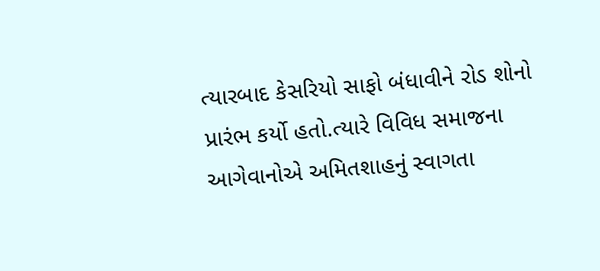ત્યારબાદ કેસરિયો સાફો બંધાવીને રોડ શોનો પ્રારંભ કર્યો હતો.ત્યારે વિવિધ સમાજના આગેવાનોએ અમિતશાહનું સ્વાગતા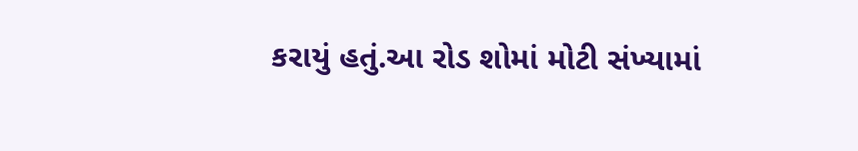કરાયું હતું.આ રોડ શોમાં મોટી સંખ્યામાં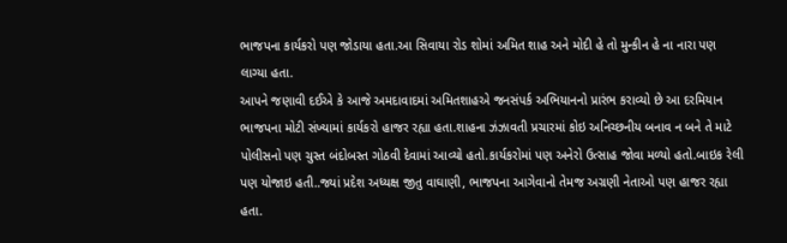ભાજપના કાર્યકરો પણ જોડાયા હતા.આ સિવાયા રોડ શોમાં અમિત શાહ અને મોદી હે તો મુન્કીન હે ના નારા પણ લાગ્યા હતા.
આપને જણાવી દઈએ કે આજે અમદાવાદમાં અમિતશાહએ જનસંપર્ક અભિયાનનો પ્રારંભ કરાવ્યો છે આ દરમિયાન ભાજપના મોટી સંખ્યામાં કાર્યકરો હાજર રહ્યા હતા.શાહના ઝંઝાવતી પ્રચારમાં કોઇ અનિચ્છનીય બનાવ ન બને તે માટે પોલીસનો પણ ચુસ્ત બંદોબસ્ત ગોઠવી દેવામાં આવ્યો હતો.કાર્યકરોમાં પણ અનેરો ઉત્સાહ જોવા મળ્યો હતો.બાઇક રેલી પણ યોજાઇ હતી..જ્યાં પ્રદેશ અધ્યક્ષ જીતુ વાઘાણી, ભાજપના આગેવાનો તેમજ અગ્રણી નેતાઓ પણ હાજર રહ્યા હતા.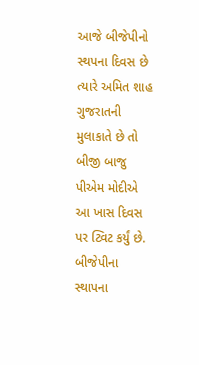આજે બીજેપીનો સ્થપના દિવસ છે ત્યારે અમિત શાહ ગુજરાતની મુલાકાતે છે તો બીજી બાજુ પીએમ મોદીએ આ ખાસ દિવસ પર ટ્વિટ કર્યું છે.
બીજેપીના સ્થાપના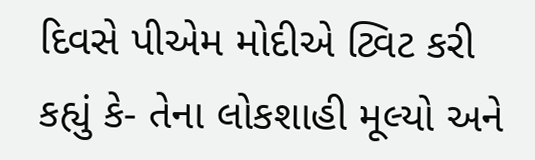દિવસે પીએમ મોદીએ ટ્વિટ કરી કહ્યું કે- તેના લોકશાહી મૂલ્યો અને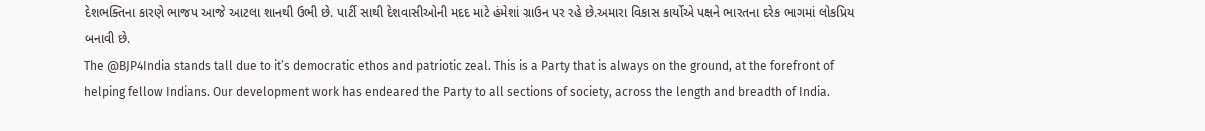દેશભક્તિના કારણે ભાજપ આજે આટલા શાનથી ઉભી છે. પાર્ટી સાથી દેશવાસીઓની મદદ માટે હંમેશાં ગ્રાઉન પર રહે છે.અમારા વિકાસ કાર્યોએ પક્ષને ભારતના દરેક ભાગમાં લોકપ્રિય બનાવી છે.
The @BJP4India stands tall due to it’s democratic ethos and patriotic zeal. This is a Party that is always on the ground, at the forefront of helping fellow Indians. Our development work has endeared the Party to all sections of society, across the length and breadth of India.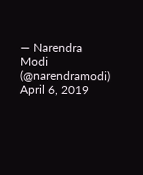— Narendra Modi (@narendramodi) April 6, 2019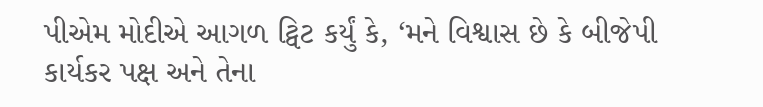પીએમ મોદીએ આગળ ટ્વિટ કર્યું કે, ‘મને વિશ્વાસ છે કે બીજેપી કાર્યકર પક્ષ અને તેના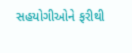સહયોગીઓને ફરીથી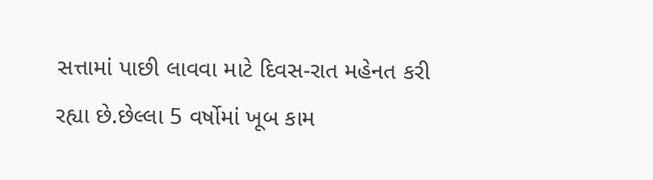સત્તામાં પાછી લાવવા માટે દિવસ-રાત મહેનત કરી રહ્યા છે.છેલ્લા 5 વર્ષોમાં ખૂબ કામ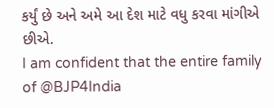કર્યું છે અને અમે આ દેશ માટે વધુ કરવા માંગીએ છીએ.
I am confident that the entire family of @BJP4India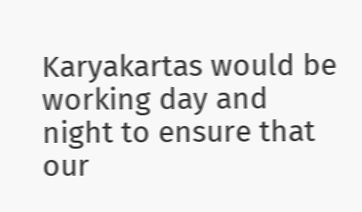Karyakartas would be working day and night to ensure that our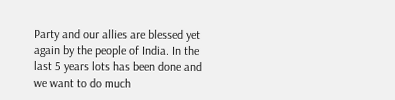Party and our allies are blessed yet again by the people of India. In the last 5 years lots has been done and we want to do much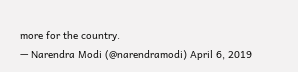more for the country.
— Narendra Modi (@narendramodi) April 6, 2019